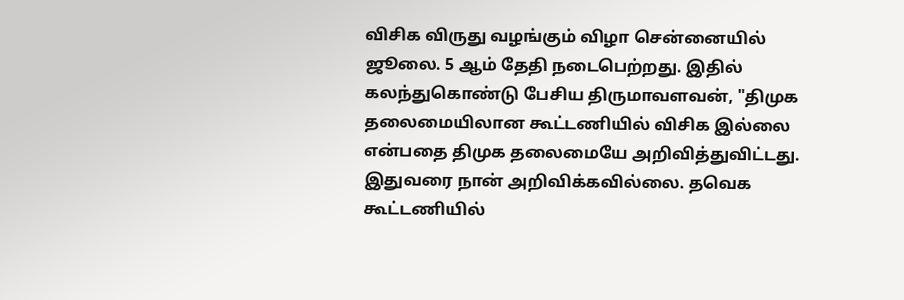விசிக விருது வழங்கும் விழா சென்னையில் ஜூலை. 5 ஆம் தேதி நடைபெற்றது. இதில் கலந்துகொண்டு பேசிய திருமாவளவன், "திமுக தலைமையிலான கூட்டணியில் விசிக இல்லை என்பதை திமுக தலைமையே அறிவித்துவிட்டது. இதுவரை நான் அறிவிக்கவில்லை. தவெக கூட்டணியில்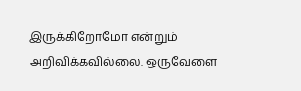இருக்கிறோமோ என்றும் அறிவிக்கவில்லை. ஒருவேளை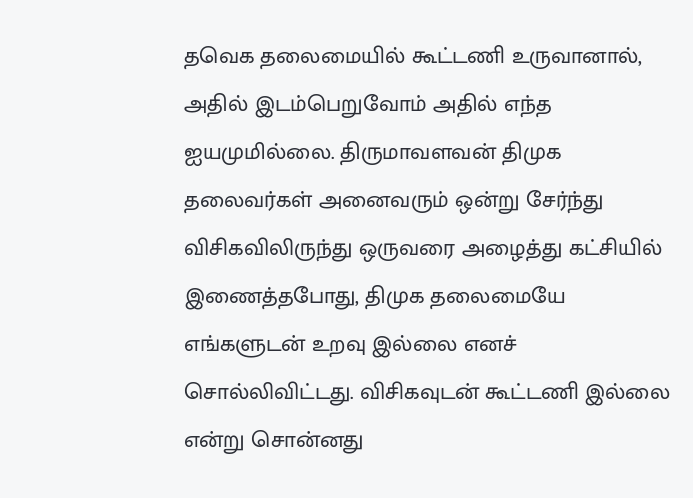தவெக தலைமையில் கூட்டணி உருவானால், அதில் இடம்பெறுவோம் அதில் எந்த ஐயமுமில்லை. திருமாவளவன் திமுக தலைவர்கள் அனைவரும் ஒன்று சேர்ந்து விசிகவிலிருந்து ஒருவரை அழைத்து கட்சியில் இணைத்தபோது, திமுக தலைமையே எங்களுடன் உறவு இல்லை எனச் சொல்லிவிட்டது. விசிகவுடன் கூட்டணி இல்லை என்று சொன்னது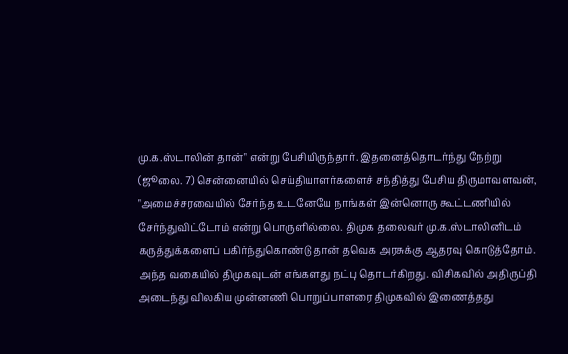மு.க.ஸ்டாலின் தான்" என்று பேசியிருந்தார். இதனைத்தொடர்ந்து நேற்று (ஜூலை. 7) சென்னையில் செய்தியாளர்களைச் சந்தித்து பேசிய திருமாவளவன், "அமைச்சரவையில் சேர்ந்த உடனேயே நாங்கள் இன்னொரு கூட்டணியில் சேர்ந்துவிட்டோம் என்று பொருளில்லை. திமுக தலைவர் மு.க.ஸ்டாலினிடம் கருத்துக்களைப் பகிர்ந்துகொண்டு தான் தவெக அரசுக்கு ஆதரவு கொடுத்தோம். அந்த வகையில் திமுகவுடன் எங்களது நட்பு தொடர்கிறது. விசிகவில் அதிருப்தி அடைந்து விலகிய முன்னணி பொறுப்பாளரை திமுகவில் இணைத்தது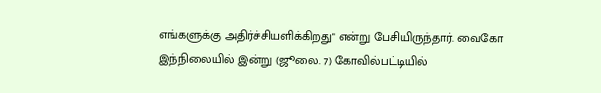எங்களுக்கு அதிர்ச்சியளிக்கிறது" என்று பேசியிருந்தார். வைகோ இந்நிலையில் இன்று (ஜூலை. 7) கோவில்பட்டியில்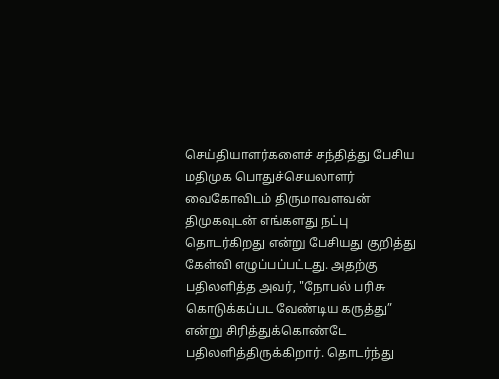செய்தியாளர்களைச் சந்தித்து பேசிய மதிமுக பொதுச்செயலாளர் வைகோவிடம் திருமாவளவன் திமுகவுடன் எங்களது நட்பு தொடர்கிறது என்று பேசியது குறித்து கேள்வி எழுப்பப்பட்டது. அதற்கு பதிலளித்த அவர், "நோபல் பரிசு கொடுக்கப்பட வேண்டிய கருத்து” என்று சிரித்துக்கொண்டே பதிலளித்திருக்கிறார். தொடர்ந்து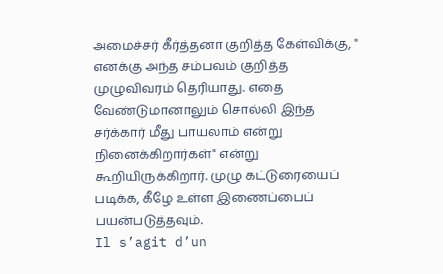அமைச்சர் கீர்த்தனா குறித்த கேள்விக்கு, " எனக்கு அந்த சம்பவம் குறித்த முழுவிவரம் தெரியாது. எதை வேண்டுமானாலும் சொல்லி இந்த சர்க்கார் மீது பாயலாம் என்று நினைக்கிறார்கள்" என்று கூறியிருக்கிறார். முழு கட்டுரையைப் படிக்க, கீழே உள்ள இணைப்பைப் பயன்படுத்தவும்.
Il s’agit d’un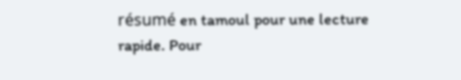résumé en tamoul pour une lecture rapide. Pour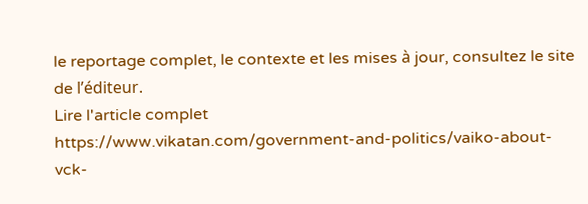le reportage complet, le contexte et les mises à jour, consultez le site de l’éditeur.
Lire l'article complet
https://www.vikatan.com/government-and-politics/vaiko-about-vck-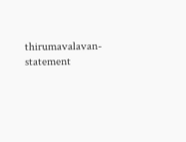thirumavalavan-statement